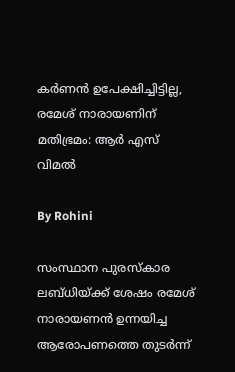കര്‍ണന്‍ ഉപേക്ഷിച്ചിട്ടില്ല, രമേശ് നാരായണിന് മതിഭ്രമം: ആര്‍ എസ് വിമല്‍

By Rohini

സംസ്ഥാന പുരസ്‌കാര ലബ്ധിയ്ക്ക് ശേഷം രമേശ് നാരായണന്‍ ഉന്നയിച്ച ആരോപണത്തെ തുടര്‍ന്ന്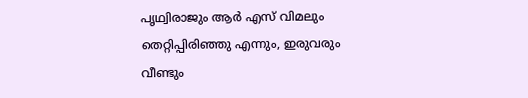പൃഥ്വിരാജും ആര്‍ എസ് വിമലും തെറ്റിപ്പിരിഞ്ഞു എന്നും, ഇരുവരും വീണ്ടും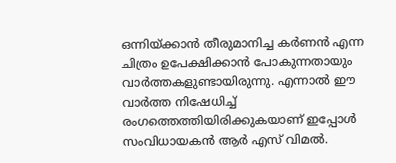ഒന്നിയ്ക്കാന്‍ തീരുമാനിച്ച കര്‍ണന്‍ എന്ന ചിത്രം ഉപേക്ഷിക്കാന്‍ പോകുന്നതായും വാര്‍ത്തകളുണ്ടായിരുന്നു. എന്നാല്‍ ഈ വാര്‍ത്ത നിഷേധിച്ച് രംഗത്തെത്തിയിരിക്കുകയാണ് ഇപ്പോള്‍ സംവിധായകന്‍ ആര്‍ എസ് വിമല്‍.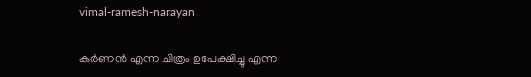vimal-ramesh-narayan

കര്‍ണന്‍ എന്ന ചിത്രം ഉപേക്ഷിച്ചു എന്ന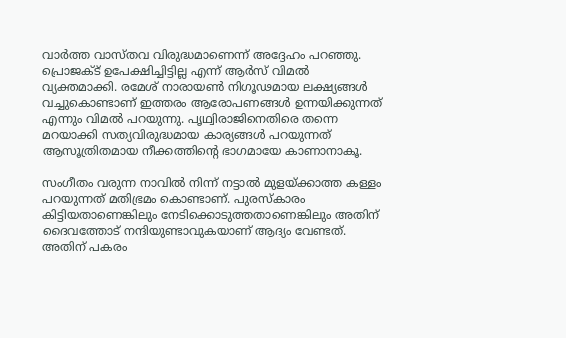വാര്‍ത്ത വാസ്തവ വിരുദ്ധമാണെന്ന് അദ്ദേഹം പറഞ്ഞു. പ്രൊജക്ട് ഉപേക്ഷിച്ചിട്ടില്ല എന്ന് ആര്‍സ് വിമല്‍ വ്യക്തമാക്കി. രമേശ് നാരായണ്‍ നിഗൂഢമായ ലക്ഷ്യങ്ങള്‍ വച്ചുകൊണ്ടാണ് ഇത്തരം ആരോപണങ്ങള്‍ ഉന്നയിക്കുന്നത് എന്നും വിമല്‍ പറയുന്നു. പൃഥ്വിരാജിനെതിരെ തന്നെ മറയാക്കി സത്യവിരുദ്ധമായ കാര്യങ്ങള്‍ പറയുന്നത് ആസൂത്രിതമായ നീക്കത്തിന്റെ ഭാഗമായേ കാണാനാകൂ.

സംഗീതം വരുന്ന നാവില്‍ നിന്ന് നട്ടാല്‍ മുളയ്ക്കാത്ത കള്ളം പറയുന്നത് മതിഭ്രമം കൊണ്ടാണ്. പുരസ്‌കാരം കിട്ടിയതാണെങ്കിലും നേടിക്കൊടുത്തതാണെങ്കിലും അതിന് ദൈവത്തോട് നന്ദിയുണ്ടാവുകയാണ് ആദ്യം വേണ്ടത്. അതിന് പകരം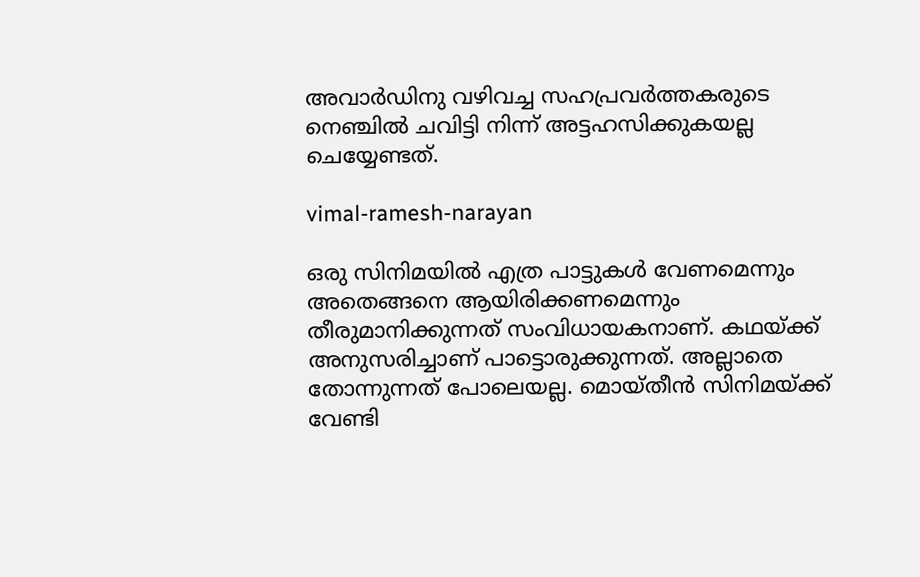അവാര്‍ഡിനു വഴിവച്ച സഹപ്രവര്‍ത്തകരുടെ നെഞ്ചില്‍ ചവിട്ടി നിന്ന് അട്ടഹസിക്കുകയല്ല ചെയ്യേണ്ടത്.

vimal-ramesh-narayan

ഒരു സിനിമയില്‍ എത്ര പാട്ടുകള്‍ വേണമെന്നും അതെങ്ങനെ ആയിരിക്കണമെന്നും തീരുമാനിക്കുന്നത് സംവിധായകനാണ്. കഥയ്ക്ക് അനുസരിച്ചാണ് പാട്ടൊരുക്കുന്നത്. അല്ലാതെ തോന്നുന്നത് പോലെയല്ല. മൊയ്തീന്‍ സിനിമയ്ക്ക് വേണ്ടി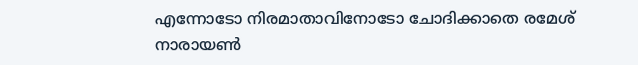എന്നോടോ നിരമാതാവിനോടോ ചോദിക്കാതെ രമേശ് നാരായണ്‍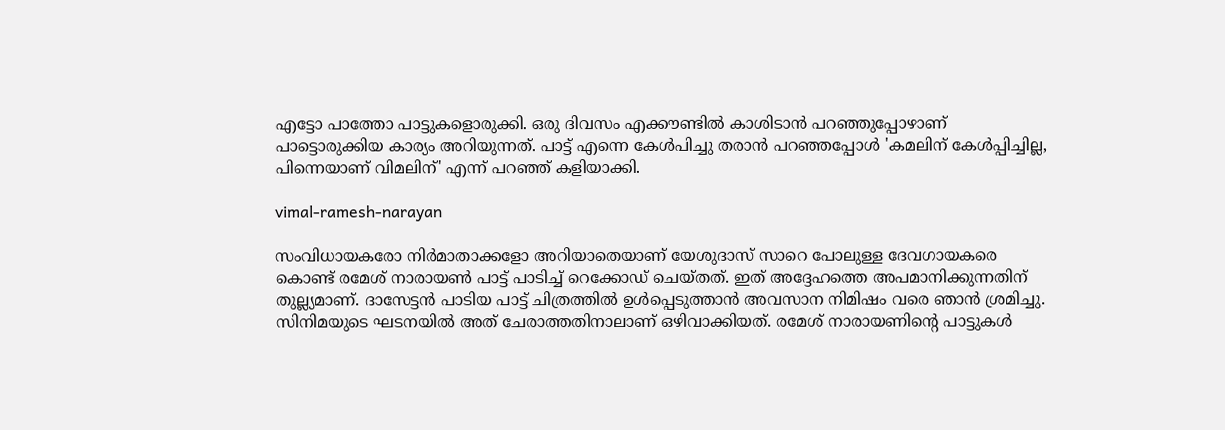എട്ടോ പാത്തോ പാട്ടുകളൊരുക്കി. ഒരു ദിവസം എക്കൗണ്ടില്‍ കാശിടാന്‍ പറഞ്ഞുപ്പോഴാണ് പാട്ടൊരുക്കിയ കാര്യം അറിയുന്നത്. പാട്ട് എന്നെ കേള്‍പിച്ചു തരാന്‍ പറഞ്ഞപ്പോള്‍ 'കമലിന് കേള്‍പ്പിച്ചില്ല, പിന്നെയാണ് വിമലിന്' എന്ന് പറഞ്ഞ് കളിയാക്കി.

vimal-ramesh-narayan

സംവിധായകരോ നിര്‍മാതാക്കളോ അറിയാതെയാണ് യേശുദാസ് സാറെ പോലുള്ള ദേവഗായകരെ കൊണ്ട് രമേശ് നാരായണ്‍ പാട്ട് പാടിച്ച് റെക്കോഡ് ചെയ്തത്. ഇത് അദ്ദേഹത്തെ അപമാനിക്കുന്നതിന് തുല്ല്യമാണ്. ദാസേട്ടന്‍ പാടിയ പാട്ട് ചിത്രത്തില്‍ ഉള്‍പ്പെടുത്താന്‍ അവസാന നിമിഷം വരെ ഞാന്‍ ശ്രമിച്ചു. സിനിമയുടെ ഘടനയില്‍ അത് ചേരാത്തതിനാലാണ് ഒഴിവാക്കിയത്. രമേശ് നാരായണിന്റെ പാട്ടുകള്‍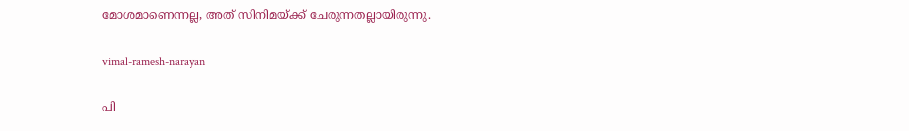മോശമാണെന്നല്ല, അത് സിനിമയ്ക്ക് ചേരുന്നതല്ലായിരുന്നു.

vimal-ramesh-narayan

പി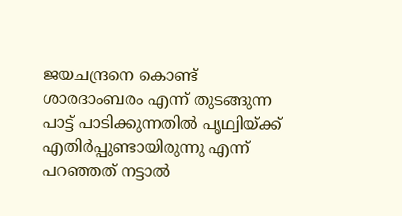ജയചന്ദ്രനെ കൊണ്ട് ശാരദാംബരം എന്ന് തുടങ്ങുന്ന പാട്ട് പാടിക്കുന്നതില്‍ പൃഥ്വിയ്ക്ക് എതിര്‍പ്പുണ്ടായിരുന്നു എന്ന് പറഞ്ഞത് നട്ടാല്‍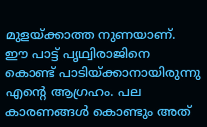മുളയ്ക്കാത്ത നുണയാണ്. ഈ പാട്ട് പൃഥ്വിരാജിനെ കൊണ്ട് പാടിയ്ക്കാനായിരുന്നു എന്റെ ആഗ്രഹം. പല കാരണങ്ങള്‍ കൊണ്ടും അത്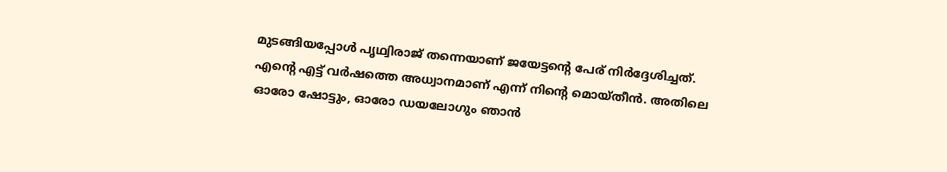മുടങ്ങിയപ്പോള്‍ പൃഥ്വിരാജ് തന്നെയാണ് ജയേട്ടന്റെ പേര് നിര്‍ദ്ദേശിച്ചത്. എന്റെ എട്ട് വര്‍ഷത്തെ അധ്വാനമാണ് എന്ന് നിന്റെ മൊയ്തീന്‍. അതിലെ ഓരോ ഷോട്ടും, ഓരോ ഡയലോഗും ഞാന്‍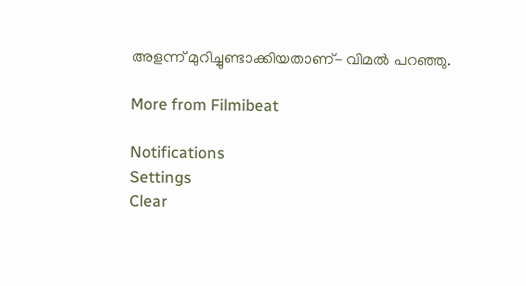അളന്ന് മുറിച്ചുണ്ടാക്കിയതാണ്- വിമല്‍ പറഞ്ഞു.

More from Filmibeat

Notifications
Settings
Clear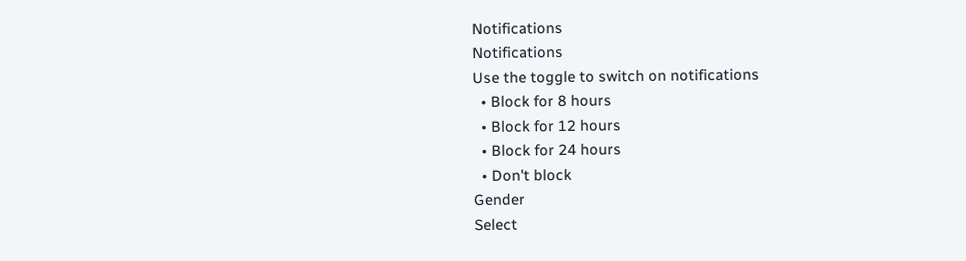Notifications
Notifications
Use the toggle to switch on notifications
  • Block for 8 hours
  • Block for 12 hours
  • Block for 24 hours
  • Don't block
Gender
Select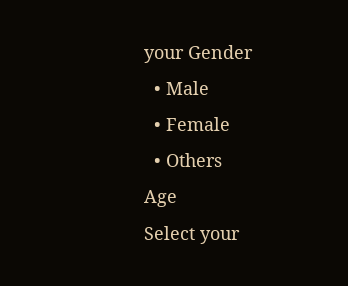your Gender
  • Male
  • Female
  • Others
Age
Select your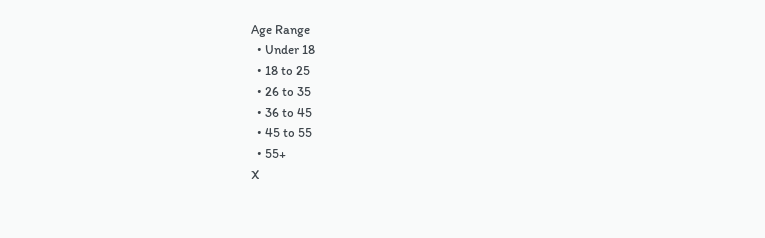Age Range
  • Under 18
  • 18 to 25
  • 26 to 35
  • 36 to 45
  • 45 to 55
  • 55+
X